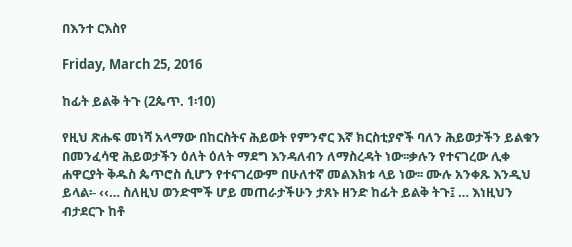በእንተ ርእስየ

Friday, March 25, 2016

ከፊት ይልቅ ትጉ (2ጴጥ. 1፡10)

የዚህ ጽሑፍ መነሻ አላማው በከርስትና ሕይወት የምንኖር እኛ ክርስቲያኖች ባለን ሕይወታችን ይልቁን በመንፈሳዊ ሕይወታችን ዕለት ዕለት ማደግ እንዳለብን ለማስረዳት ነው፡፡ቃሉን የተናገረው ሊቀ ሐዋርያት ቅዱስ ጴጥሮስ ሲሆን የተናገረውም በሁለተኛ መልእክቱ ላይ ነው፡፡ ሙሉ አንቀጹ እንዲህ ይላል፡- ‹‹… ስለዚህ ወንድሞች ሆይ መጠራታችሁን ታጸኑ ዘንድ ከፊት ይልቅ ትጉ፤ … እነዚህን ብታደርጉ ከቶ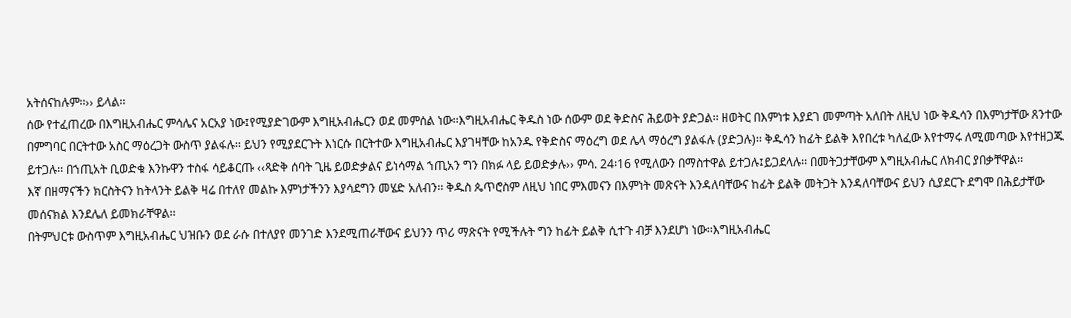አትሰናከሉም፡፡›› ይላል፡፡
ሰው የተፈጠረው በእግዚአብሔር ምሳሌና አርአያ ነው፤የሚያድገውም እግዚአብሔርን ወደ መምሰል ነው፡፡እግዚአብሔር ቅዱስ ነው ሰውም ወደ ቅድስና ሕይወት ያድጋል፡፡ ዘወትር በእምነቱ እያደገ መምጣት አለበት ለዚህ ነው ቅዱሳን በእምነታቸው ጸንተው በምግባር በርትተው አስር ማዕረጋት ውስጥ ያልፋሉ፡፡ ይህን የሚያደርጉት እነርሱ በርትተው እግዚአብሔር እያገዛቸው ከአንዱ የቅድስና ማዕረግ ወደ ሌላ ማዕረግ ያልፋሉ (ያድጋሉ)፡፡ ቅዱሳን ከፊት ይልቅ እየበረቱ ካለፈው እየተማሩ ለሚመጣው እየተዘጋጁ ይተጋሉ፡፡ በኀጢአት ቢወድቁ እንኩዋን ተስፋ ሳይቆርጡ ‹‹ጻድቅ ሰባት ጊዜ ይወድቃልና ይነሳማል ኀጢአን ግን በክፉ ላይ ይወድቃሉ›› ምሳ. 24፡16 የሚለውን በማስተዋል ይተጋሉ፤ይጋደላሉ፡፡ በመትጋታቸውም እግዚአብሔር ለክብር ያበቃቸዋል፡፡
እኛ በዘማናችን ክርስትናን ከትላንት ይልቅ ዛሬ በተለየ መልኩ እምነታችንን እያሳደግን መሄድ አለብን፡፡ ቅዱስ ጴጥሮስም ለዚህ ነበር ምእመናን በእምነት መጽናት እንዳለባቸውና ከፊት ይልቅ መትጋት እንዳለባቸውና ይህን ሲያደርጉ ደግሞ በሕይታቸው መሰናክል እንደሌለ ይመክራቸዋል፡፡
በትምህርቱ ውስጥም እግዚአብሔር ህዝቡን ወደ ራሱ በተለያየ መንገድ እንደሚጠራቸውና ይህንን ጥሪ ማጽናት የሚችሉት ግን ከፊት ይልቅ ሲተጉ ብቻ እንደሆነ ነው፡፡እግዚአብሔር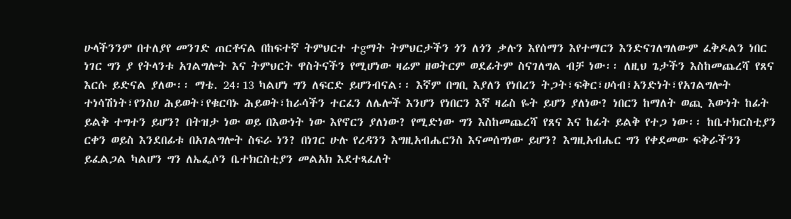ሁላችንንም በተለያየ መንገድ ጠርቶናል በከፍተኛ ትምህርተ ተgማት ትምህርታችን ጎን ለጎን ቃሉን እየሰማን እየተማርን እንድናገለግለውም ፈቅዶልን ነበር ነገር ግን ያ የትላንቱ አገልግሎት እና ትምህርት ዋስትናችን የሚሆነው ዛሬም ዘወትርም ወደፊትም ስናገለግል ብቻ ነው፡፡ ለዚህ ጌታችን እስከመጨረሻ የጸና እርሱ ይድናል ያለው፡፡ ማቴ. 24፡13 ካልሆነ ግን ለፍርድ ይሆንብናል፡፡ እኛም በግቢ እያለን የነበረን ትጋት፣ፍቅር፣ሀሳብ፣አንድነት፣የአገልግሎት ተነሳሽነት፣የንስሀ ሕይወት፣የቁርባኑ ሕይወት፣ከራሳችን ተርፈን ለሌሎች እንሆን የነበርን እኛ ዛሬስ ዬት ይሆን ያለነው? ነበርን ከማለት ወጪ እውነት ከፊት ይልቅ ተግተን ይሆን? በትዝታ ነው ወይ በእውነት ነው እየኖርን ያለነው? የሚድነው ግን እስከመጨረሻ የጸና እና ከፊት ይልቅ የተጋ ነው፡፡ ከቤተክርስቲያን ርቀን ወይስ እንደበፊቱ በአገልግሎት ስፍራ ነን? በነገር ሁሉ የረዳንን እግዚአብሔርንስ እናመሰግነው ይሆን? እግዚአብሔር ግን የቀደመው ፍቅራችንን ይፈልጋል ካልሆን ግን ለኤፌሶን ቤተክርስቲያን መልአክ እደተጻፈለት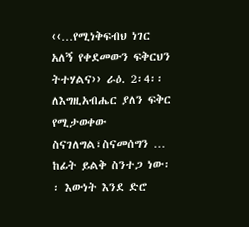‹‹…የሚነቅፍብህ ነገር አለኝ የቀደመውን ፍቅርህን ትተሃልና›› ራዕ. 2፡4፡፡ ለእግዚአብሔር ያለን ፍቅር የሚታወቀው ስናገለግል፣ስናመሰግን … ከፊት ይልቅ ስንተጋ ነው፡፡ እውነት እንደ ድሮ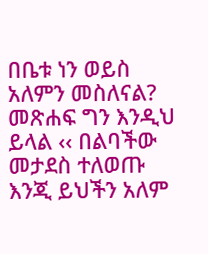በቤቱ ነን ወይስ አለምን መስለናል? መጽሐፍ ግን እንዲህ ይላል ‹‹ በልባችው መታደስ ተለወጡ እንጂ ይህችን አለም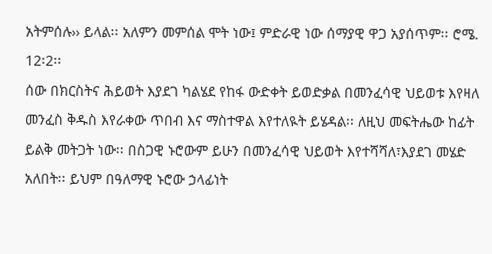አትምሰሉ›› ይላል፡፡ አለምን መምሰል ሞት ነው፤ ምድራዊ ነው ሰማያዊ ዋጋ አያሰጥም፡፡ ሮሜ. 12፡2፡፡
ሰው በክርስትና ሕይወት እያደገ ካልሄደ የከፋ ውድቀት ይወድቃል በመንፈሳዊ ህይወቱ እየዛለ መንፈስ ቅዱስ እየራቀው ጥበብ እና ማስተዋል እየተለዪት ይሄዳል፡፡ ለዚህ መፍትሔው ከፊት ይልቅ መትጋት ነው፡፡ በስጋዊ ኑሮውም ይሁን በመንፈሳዊ ህይወት እየተሻሻለ፣እያደገ መሄድ አለበት፡፡ ይህም በዓለማዊ ኑሮው ኃላፊነት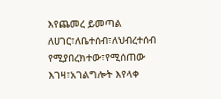እየጨመረ ይመጣል ለሀገር፣ለቤተሰብ፣ለህብረተሰብ የሚያበረክተው፣የሚሰጠው እገዛ፣አገልግሎት እየላቀ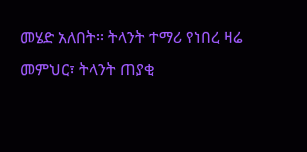መሄድ አለበት፡፡ ትላንት ተማሪ የነበረ ዛሬ መምህር፣ ትላንት ጠያቂ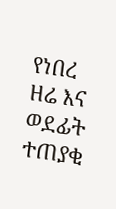የነበረ ዘሬ እና ወደፊት ተጠያቂ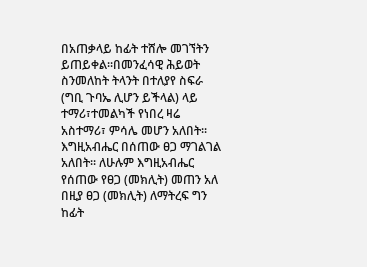በአጠቃላይ ከፊት ተሸሎ መገኘትን ይጠይቀል፡፡በመንፈሳዊ ሕይወት ስንመለከት ትላንት በተለያየ ስፍራ (ግቢ ጉባኤ ሊሆን ይችላል) ላይ ተማሪ፣ተመልካች የነበረ ዛሬ አስተማሪ፣ ምሳሌ መሆን አለበት፡፡ እግዚአብሔር በሰጠው ፀጋ ማገልገል አለበት፡፡ ለሁሉም እግዚአብሔር የሰጠው የፀጋ (መክሊት) መጠን አለ በዚያ ፀጋ (መክሊት) ለማትረፍ ግን ከፊት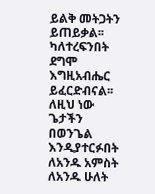ይልቅ መትጋትን ይጠይቃል፡፡ ካለተረፍንበት ደግሞ እግዚአብሔር ይፈርድብናል፡፡ ለዚህ ነው ጌታችን በወንጌል እንዲያተርፉበት ለአንዱ አምስት ለአንዱ ሁለት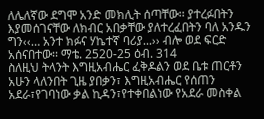ለሌለኛው ደግሞ አንድ መክሊት ሰጣቸው፡፡ ያተረፉበትን እያመሰገናቸው ለክብር አበቃቸው ያለተረፈበትን ባለ አንዱን ግን‹‹… አንተ ክፉና ሃኬተኛ ባሪያ...›› ብሎ ወደ ፍርድ አሰናበተው፡፡ ማቴ. 2520-25 ዕብ. 314
ስለዚህ ትላንት እግዚአብሔር ፈቅዶልን ወደ ቤቱ ጠርቶን አሁን ላለንበት ጊዜ ያበቃን፣ እግዚአብሔር የሰጠን አደራ፣የገባነው ቃል ኪዳን፣የተቀበልነው የአደራ መስቀል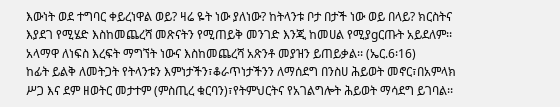እውነት ወደ ተግባር ቀይረነዋል ወይ? ዛሬ ዬት ነው ያለነው? ከትላንቱ ቦታ በታች ነው ወይ በላይ? ክርስትና እያደገ የሚሄድ እስከመጨረሻ መጽናትን የሚጠይቅ መንገድ እንጂ ከመሀል የሚያgርጡት አይደለም፡፡አላማዋ ለነፍስ እረፍት ማግኘት ነውና እስከመጨረሻ አጽንቶ መያዝን ይጠይቃል፡፡ (ኤር.6፡16)
ከፊት ይልቅ ለመትጋት የትላንቱን እምነታችን፣ቆራጥነታችንን ለማሰደግ በንስሀ ሕይወት መኖር፣በአምላክ ሥጋ እና ደም ዘወትር መታተም (ምስጢረ ቁርባን)፣የትምህርትና የአገልግሎት ሕይወት ማሳደግ ይገባል፡፡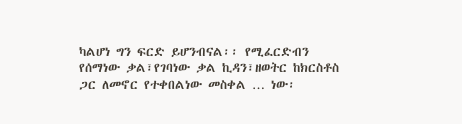ካልሆነ ግን ፍርድ ይሆንብናል፡፡ የሚፈርድብን የሰማነው ቃል፣የገባነው ቃል ኪዳን፣ዘወትር ከክርስቶስ ጋር ለመኖር የተቀበልነው መስቀል … ነው፡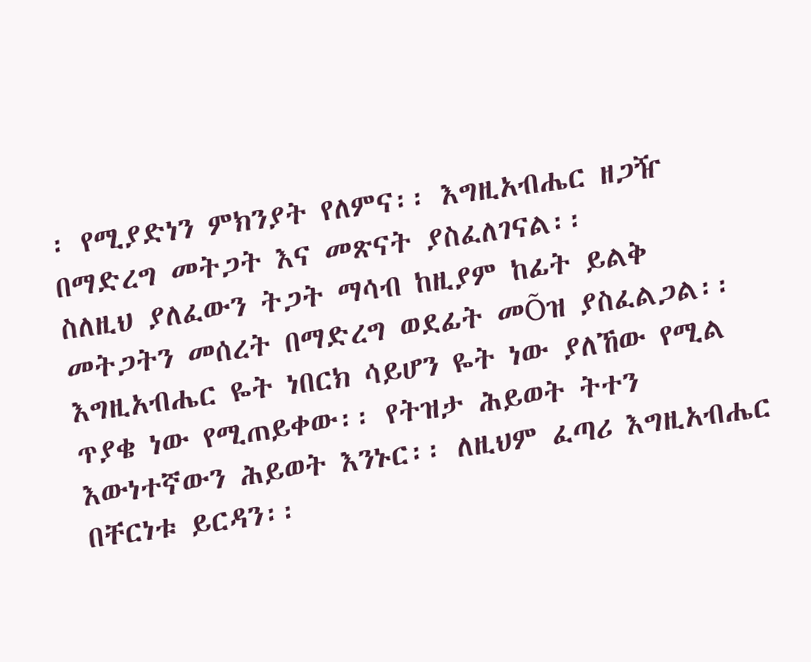፡ የሚያድነን ምክንያት የለምና፡፡ እግዚአብሔር ዘጋዥ በማድረግ መትጋት እና መጽናት ያስፈለገናል፡፡
ስለዚህ ያለፈውን ትጋት ማሳብ ከዚያም ከፊት ይልቅ መትጋትን መሰረት በማድረግ ወደፊት መÕዝ ያስፈልጋል፡፡ እግዚአብሔር ዬት ነበርክ ሳይሆን ዬት ነው ያለኸው የሚል ጥያቄ ነው የሚጠይቀው፡፡ የትዝታ ሕይወት ትተን እውነተኛውን ሕይወት እንኑር፡፡ ለዚህም ፈጣሪ እግዚአብሔር በቸርነቱ ይርዳን፡፡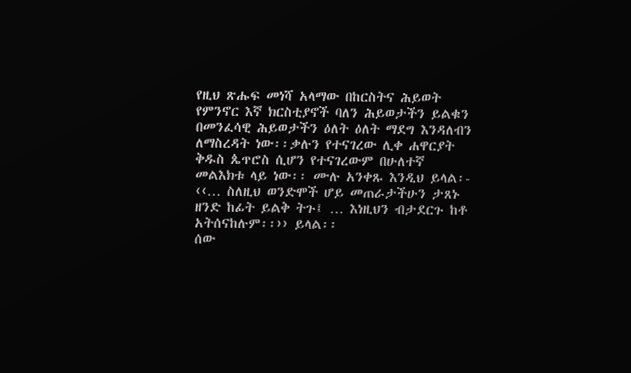የዚህ ጽሑፍ መነሻ አላማው በከርስትና ሕይወት የምንኖር እኛ ክርስቲያኖች ባለን ሕይወታችን ይልቁን በመንፈሳዊ ሕይወታችን ዕለት ዕለት ማደግ እንዳለብን ለማስረዳት ነው፡፡ቃሉን የተናገረው ሊቀ ሐዋርያት ቅዱስ ጴጥሮስ ሲሆን የተናገረውም በሁለተኛ መልእክቱ ላይ ነው፡፡ ሙሉ አንቀጹ እንዲህ ይላል፡- ‹‹… ስለዚህ ወንድሞች ሆይ መጠራታችሁን ታጸኑ ዘንድ ከፊት ይልቅ ትጉ፤ … እነዚህን ብታደርጉ ከቶ አትሰናከሉም፡፡›› ይላል፡፡
ሰው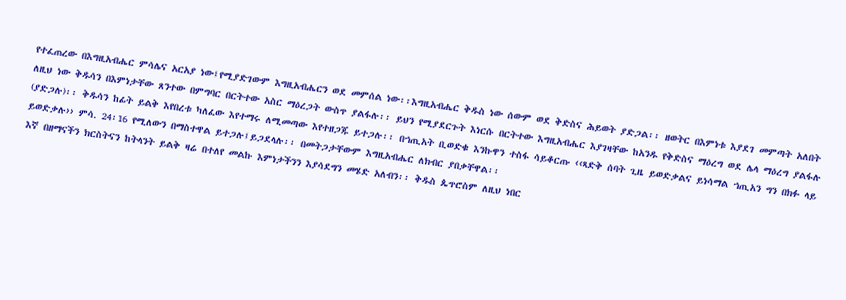የተፈጠረው በእግዚአብሔር ምሳሌና አርአያ ነው፤የሚያድገውም እግዚአብሔርን ወደ መምሰል ነው፡፡እግዚአብሔር ቅዱስ ነው ሰውም ወደ ቅድስና ሕይወት ያድጋል፡፡ ዘወትር በእምነቱ እያደገ መምጣት አለበት ለዚህ ነው ቅዱሳን በእምነታቸው ጸንተው በምግባር በርትተው አስር ማዕረጋት ውስጥ ያልፋሉ፡፡ ይህን የሚያደርጉት እነርሱ በርትተው እግዚአብሔር እያገዛቸው ከአንዱ የቅድስና ማዕረግ ወደ ሌላ ማዕረግ ያልፋሉ (ያድጋሉ)፡፡ ቅዱሳን ከፊት ይልቅ እየበረቱ ካለፈው እየተማሩ ለሚመጣው እየተዘጋጁ ይተጋሉ፡፡ በኀጢአት ቢወድቁ እንኩዋን ተስፋ ሳይቆርጡ ‹‹ጻድቅ ሰባት ጊዜ ይወድቃልና ይነሳማል ኀጢአን ግን በክፉ ላይ ይወድቃሉ›› ምሳ. 24፡16 የሚለውን በማስተዋል ይተጋሉ፤ይጋደላሉ፡፡ በመትጋታቸውም እግዚአብሔር ለክብር ያበቃቸዋል፡፡
እኛ በዘማናችን ክርስትናን ከትላንት ይልቅ ዛሬ በተለየ መልኩ እምነታችንን እያሳደግን መሄድ አለብን፡፡ ቅዱስ ጴጥሮስም ለዚህ ነበር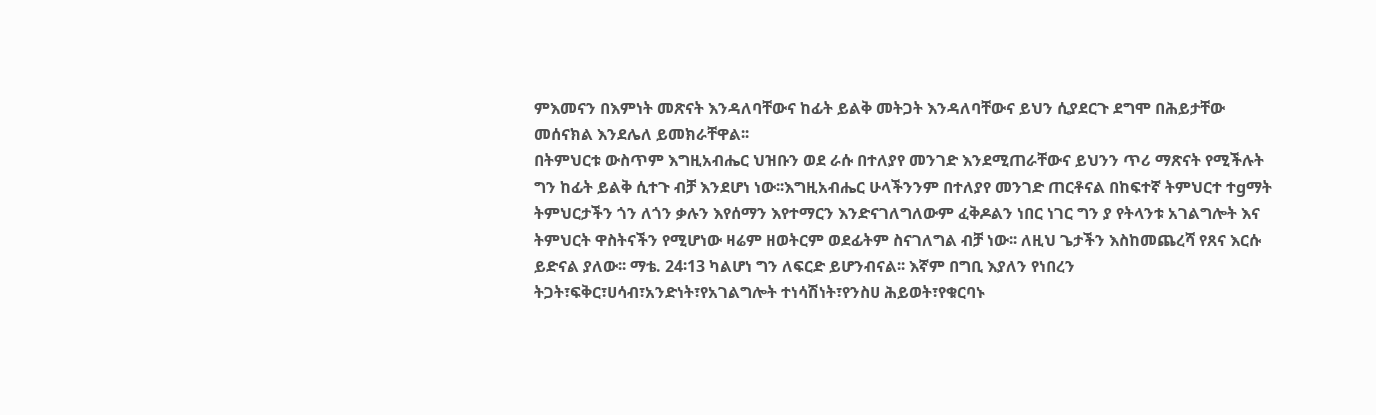ምእመናን በእምነት መጽናት እንዳለባቸውና ከፊት ይልቅ መትጋት እንዳለባቸውና ይህን ሲያደርጉ ደግሞ በሕይታቸው መሰናክል እንደሌለ ይመክራቸዋል፡፡
በትምህርቱ ውስጥም እግዚአብሔር ህዝቡን ወደ ራሱ በተለያየ መንገድ እንደሚጠራቸውና ይህንን ጥሪ ማጽናት የሚችሉት ግን ከፊት ይልቅ ሲተጉ ብቻ እንደሆነ ነው፡፡እግዚአብሔር ሁላችንንም በተለያየ መንገድ ጠርቶናል በከፍተኛ ትምህርተ ተgማት ትምህርታችን ጎን ለጎን ቃሉን እየሰማን እየተማርን እንድናገለግለውም ፈቅዶልን ነበር ነገር ግን ያ የትላንቱ አገልግሎት እና ትምህርት ዋስትናችን የሚሆነው ዛሬም ዘወትርም ወደፊትም ስናገለግል ብቻ ነው፡፡ ለዚህ ጌታችን እስከመጨረሻ የጸና እርሱ ይድናል ያለው፡፡ ማቴ. 24፡13 ካልሆነ ግን ለፍርድ ይሆንብናል፡፡ እኛም በግቢ እያለን የነበረን ትጋት፣ፍቅር፣ሀሳብ፣አንድነት፣የአገልግሎት ተነሳሽነት፣የንስሀ ሕይወት፣የቁርባኑ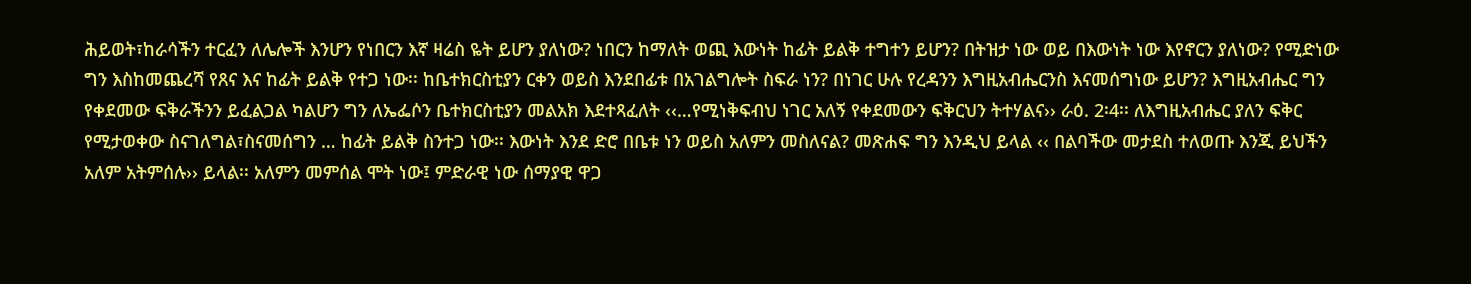ሕይወት፣ከራሳችን ተርፈን ለሌሎች እንሆን የነበርን እኛ ዛሬስ ዬት ይሆን ያለነው? ነበርን ከማለት ወጪ እውነት ከፊት ይልቅ ተግተን ይሆን? በትዝታ ነው ወይ በእውነት ነው እየኖርን ያለነው? የሚድነው ግን እስከመጨረሻ የጸና እና ከፊት ይልቅ የተጋ ነው፡፡ ከቤተክርስቲያን ርቀን ወይስ እንደበፊቱ በአገልግሎት ስፍራ ነን? በነገር ሁሉ የረዳንን እግዚአብሔርንስ እናመሰግነው ይሆን? እግዚአብሔር ግን የቀደመው ፍቅራችንን ይፈልጋል ካልሆን ግን ለኤፌሶን ቤተክርስቲያን መልአክ እደተጻፈለት ‹‹…የሚነቅፍብህ ነገር አለኝ የቀደመውን ፍቅርህን ትተሃልና›› ራዕ. 2፡4፡፡ ለእግዚአብሔር ያለን ፍቅር የሚታወቀው ስናገለግል፣ስናመሰግን … ከፊት ይልቅ ስንተጋ ነው፡፡ እውነት እንደ ድሮ በቤቱ ነን ወይስ አለምን መስለናል? መጽሐፍ ግን እንዲህ ይላል ‹‹ በልባችው መታደስ ተለወጡ እንጂ ይህችን አለም አትምሰሉ›› ይላል፡፡ አለምን መምሰል ሞት ነው፤ ምድራዊ ነው ሰማያዊ ዋጋ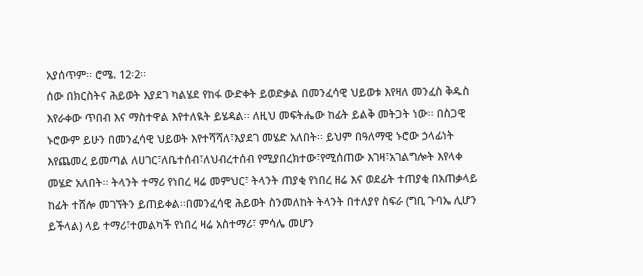አያሰጥም፡፡ ሮሜ. 12፡2፡፡
ሰው በክርስትና ሕይወት እያደገ ካልሄደ የከፋ ውድቀት ይወድቃል በመንፈሳዊ ህይወቱ እየዛለ መንፈስ ቅዱስ እየራቀው ጥበብ እና ማስተዋል እየተለዪት ይሄዳል፡፡ ለዚህ መፍትሔው ከፊት ይልቅ መትጋት ነው፡፡ በስጋዊ ኑሮውም ይሁን በመንፈሳዊ ህይወት እየተሻሻለ፣እያደገ መሄድ አለበት፡፡ ይህም በዓለማዊ ኑሮው ኃላፊነት እየጨመረ ይመጣል ለሀገር፣ለቤተሰብ፣ለህብረተሰብ የሚያበረክተው፣የሚሰጠው እገዛ፣አገልግሎት እየላቀ መሄድ አለበት፡፡ ትላንት ተማሪ የነበረ ዛሬ መምህር፣ ትላንት ጠያቂ የነበረ ዘሬ እና ወደፊት ተጠያቂ በአጠቃላይ ከፊት ተሸሎ መገኘትን ይጠይቀል፡፡በመንፈሳዊ ሕይወት ስንመለከት ትላንት በተለያየ ስፍራ (ግቢ ጉባኤ ሊሆን ይችላል) ላይ ተማሪ፣ተመልካች የነበረ ዛሬ አስተማሪ፣ ምሳሌ መሆን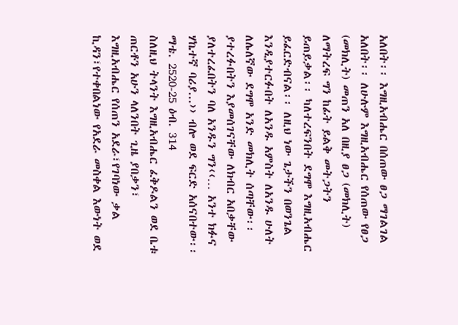አለበት፡፡ እግዚአብሔር በሰጠው ፀጋ ማገልገል አለበት፡፡ ለሁሉም እግዚአብሔር የሰጠው የፀጋ (መክሊት) መጠን አለ በዚያ ፀጋ (መክሊት) ለማትረፍ ግን ከፊት ይልቅ መትጋትን ይጠይቃል፡፡ ካለተረፍንበት ደግሞ እግዚአብሔር ይፈርድብናል፡፡ ለዚህ ነው ጌታችን በወንጌል እንዲያተርፉበት ለአንዱ አምስት ለአንዱ ሁለት ለሌለኛው ደግሞ አንድ መክሊት ሰጣቸው፡፡ ያተረፉበትን እያመሰገናቸው ለክብር አበቃቸው ያለተረፈበትን ባለ አንዱን ግን‹‹… አንተ ክፉና ሃኬተኛ ባሪያ...›› ብሎ ወደ ፍርድ አሰናበተው፡፡ ማቴ. 2520-25 ዕብ. 314
ስለዚህ ትላንት እግዚአብሔር ፈቅዶልን ወደ ቤቱ ጠርቶን አሁን ላለንበት ጊዜ ያበቃን፣ እግዚአብሔር የሰጠን አደራ፣የገባነው ቃል ኪዳን፣የተቀበልነው የአደራ መስቀል እውነት ወደ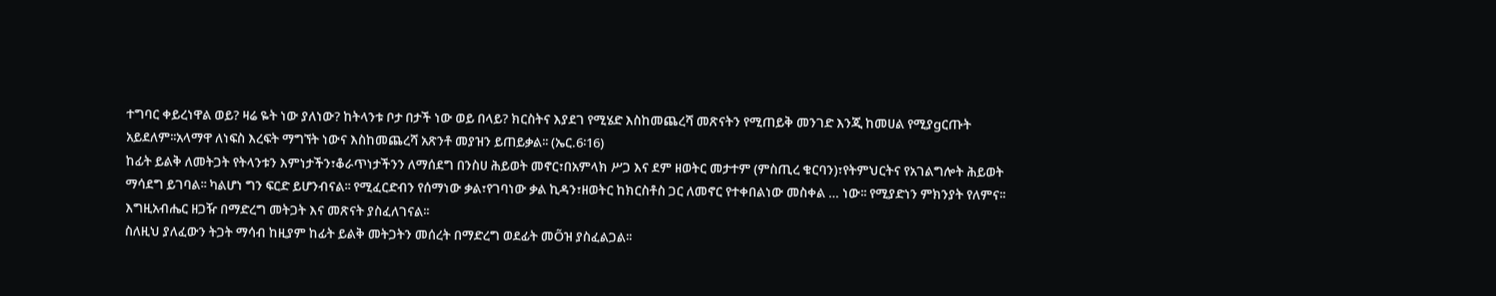ተግባር ቀይረነዋል ወይ? ዛሬ ዬት ነው ያለነው? ከትላንቱ ቦታ በታች ነው ወይ በላይ? ክርስትና እያደገ የሚሄድ እስከመጨረሻ መጽናትን የሚጠይቅ መንገድ እንጂ ከመሀል የሚያgርጡት አይደለም፡፡አላማዋ ለነፍስ እረፍት ማግኘት ነውና እስከመጨረሻ አጽንቶ መያዝን ይጠይቃል፡፡ (ኤር.6፡16)
ከፊት ይልቅ ለመትጋት የትላንቱን እምነታችን፣ቆራጥነታችንን ለማሰደግ በንስሀ ሕይወት መኖር፣በአምላክ ሥጋ እና ደም ዘወትር መታተም (ምስጢረ ቁርባን)፣የትምህርትና የአገልግሎት ሕይወት ማሳደግ ይገባል፡፡ ካልሆነ ግን ፍርድ ይሆንብናል፡፡ የሚፈርድብን የሰማነው ቃል፣የገባነው ቃል ኪዳን፣ዘወትር ከክርስቶስ ጋር ለመኖር የተቀበልነው መስቀል … ነው፡፡ የሚያድነን ምክንያት የለምና፡፡ እግዚአብሔር ዘጋዥ በማድረግ መትጋት እና መጽናት ያስፈለገናል፡፡
ስለዚህ ያለፈውን ትጋት ማሳብ ከዚያም ከፊት ይልቅ መትጋትን መሰረት በማድረግ ወደፊት መÕዝ ያስፈልጋል፡፡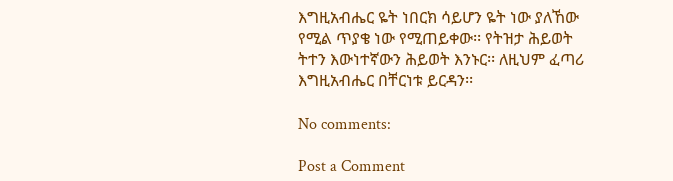እግዚአብሔር ዬት ነበርክ ሳይሆን ዬት ነው ያለኸው የሚል ጥያቄ ነው የሚጠይቀው፡፡ የትዝታ ሕይወት ትተን እውነተኛውን ሕይወት እንኑር፡፡ ለዚህም ፈጣሪ እግዚአብሔር በቸርነቱ ይርዳን፡፡

No comments:

Post a Comment